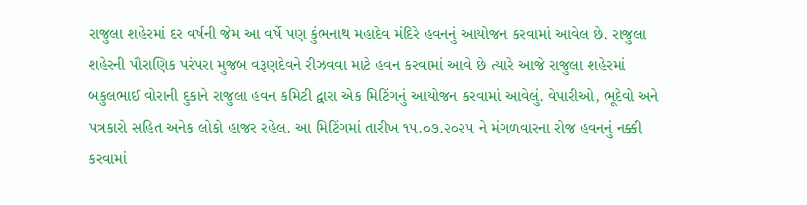રાજુલા શહેરમાં દર વર્ષની જેમ આ વર્ષે પણ કુંભનાથ મહાદેવ મંદિરે હવનનું આયોજન કરવામાં આવેલ છે. રાજુલા શહેરની પૌરાણિક પરંપરા મુજબ વરૂણદેવને રીઝવવા માટે હવન કરવામાં આવે છે ત્યારે આજે રાજુલા શહેરમાં બકુલભાઈ વોરાની દુકાને રાજુલા હવન કમિટી દ્વારા એક મિટિંગનું આયોજન કરવામાં આવેલું. વેપારીઓ, ભૂદેવો અને પત્રકારો સહિત અનેક લોકો હાજર રહેલ. આ મિટિંગમાં તારીખ ૧૫.૦૭.૨૦૨૫ ને મંગળવારના રોજ હવનનું નક્કી કરવામાં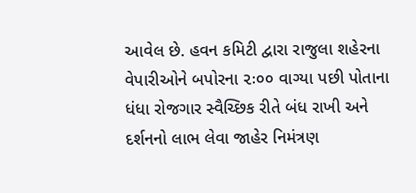આવેલ છે. હવન કમિટી દ્વારા રાજુલા શહેરના વેપારીઓને બપોરના ૨ઃ૦૦ વાગ્યા પછી પોતાના ધંધા રોજગાર સ્વૈચ્છિક રીતે બંધ રાખી અને દર્શનનો લાભ લેવા જાહેર નિમંત્રણ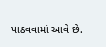પાઠવવામાં આવે છે.